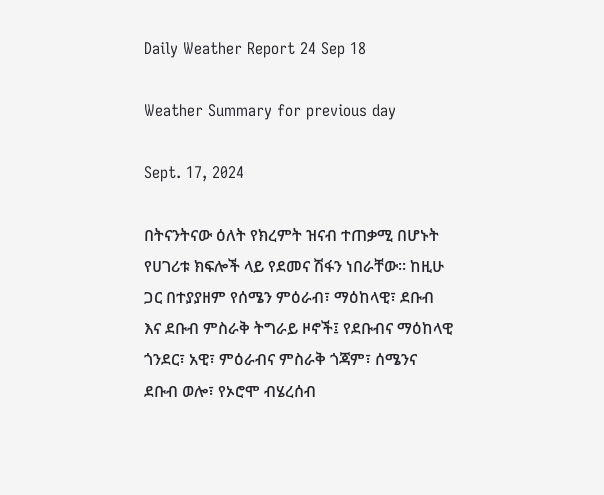Daily Weather Report 24 Sep 18

Weather Summary for previous day

Sept. 17, 2024

በትናንትናው ዕለት የክረምት ዝናብ ተጠቃሚ በሆኑት የሀገሪቱ ክፍሎች ላይ የደመና ሽፋን ነበራቸው፡፡ ከዚሁ ጋር በተያያዘም የሰሜን ምዕራብ፣ ማዕከላዊ፣ ደቡብ እና ደቡብ ምስራቅ ትግራይ ዞኖች፤ የደቡብና ማዕከላዊ ጎንደር፣ አዊ፣ ምዕራብና ምስራቅ ጎጃም፣ ሰሜንና ደቡብ ወሎ፣ የኦሮሞ ብሄረሰብ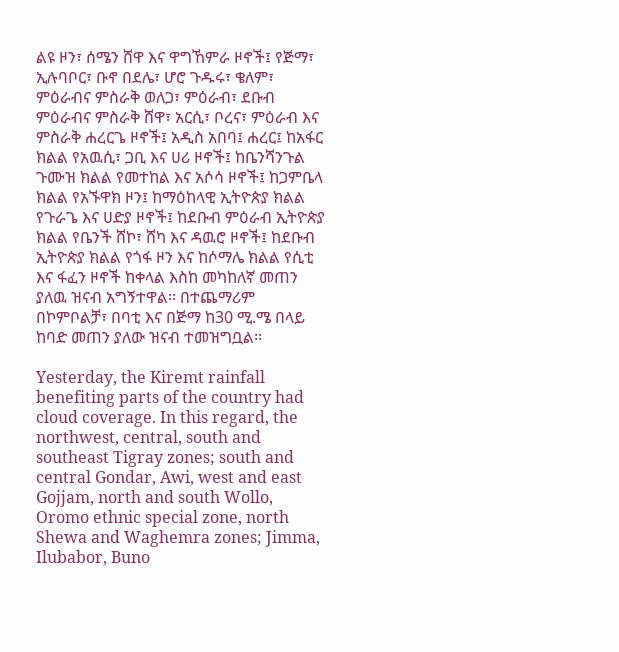ልዩ ዞን፣ ሰሜን ሸዋ እና ዋግኸምራ ዞኖች፤ የጅማ፣ ኢሉባቦር፣ ቡኖ በደሌ፣ ሆሮ ጉዱሩ፣ ቄለም፣ ምዕራብና ምስራቅ ወለጋ፣ ምዕራብ፣ ደቡብ ምዕራብና ምስራቅ ሸዋ፣ አርሲ፣ ቦረና፣ ምዕራብ እና ምስራቅ ሐረርጌ ዞኖች፤ አዲስ አበባ፤ ሐረር፤ ከአፋር ክልል የአዉሲ፣ ጋቢ እና ሀሪ ዞኖች፤ ከቤንሻንጉል ጉሙዝ ክልል የመተከል እና አሶሳ ዞኖች፤ ከጋምቤላ ክልል የአኙዋክ ዞን፤ ከማዕከላዊ ኢትዮጵያ ክልል የጉራጌ እና ሀድያ ዞኖች፤ ከደቡብ ምዕራብ ኢትዮጵያ ክልል የቤንች ሸኮ፣ ሸካ እና ዳዉሮ ዞኖች፤ ከደቡብ ኢትዮጵያ ክልል የጎፋ ዞን እና ከሶማሌ ክልል የሲቲ እና ፋፈን ዞኖች ከቀላል እስከ መካከለኛ መጠን ያለዉ ዝናብ አግኝተዋል፡፡ በተጨማሪም በኮምቦልቻ፣ በባቲ እና በጅማ ከ30 ሚ.ሜ በላይ ከባድ መጠን ያለው ዝናብ ተመዝግቧል፡፡

Yesterday, the Kiremt rainfall benefiting parts of the country had cloud coverage. In this regard, the northwest, central, south and southeast Tigray zones; south and central Gondar, Awi, west and east Gojjam, north and south Wollo, Oromo ethnic special zone, north Shewa and Waghemra zones; Jimma, Ilubabor, Buno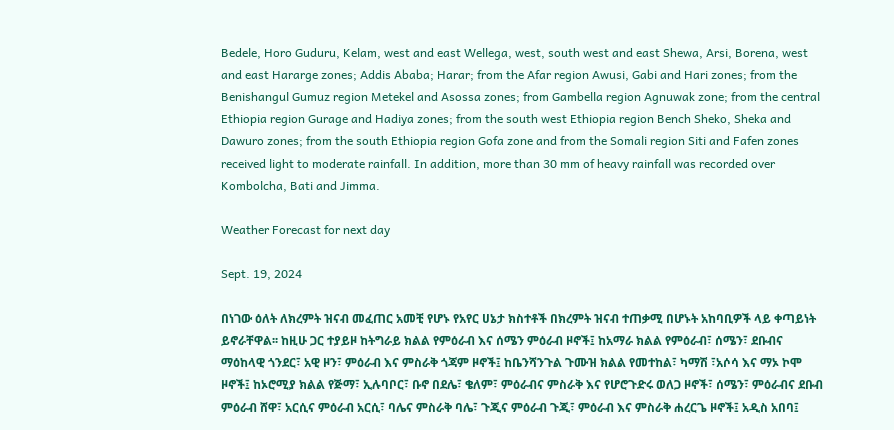Bedele, Horo Guduru, Kelam, west and east Wellega, west, south west and east Shewa, Arsi, Borena, west and east Hararge zones; Addis Ababa; Harar; from the Afar region Awusi, Gabi and Hari zones; from the Benishangul Gumuz region Metekel and Asossa zones; from Gambella region Agnuwak zone; from the central Ethiopia region Gurage and Hadiya zones; from the south west Ethiopia region Bench Sheko, Sheka and Dawuro zones; from the south Ethiopia region Gofa zone and from the Somali region Siti and Fafen zones received light to moderate rainfall. In addition, more than 30 mm of heavy rainfall was recorded over Kombolcha, Bati and Jimma.

Weather Forecast for next day

Sept. 19, 2024

በነገው ዕለት ለክረምት ዝናብ መፈጠር አመቺ የሆኑ የአየር ሀኔታ ክስተቶች በክረምት ዝናብ ተጠቃሚ በሆኑት አከባቢዎች ላይ ቀጣይነት ይኖራቸዋል፡፡ ከዚሁ ጋር ተያይዞ ከትግራይ ክልል የምዕራብ እና ሰሜን ምዕራብ ዞኖች፤ ከአማራ ክልል የምዕራብ፣ ሰሜን፣ ደቡብና ማዕከላዊ ጎንደር፣ አዊ ዞን፣ ምዕራብ እና ምስራቅ ጎጃም ዞኖች፤ ከቤንሻንጉል ጉሙዝ ክልል የመተከል፣ ካማሽ ፣አሶሳ እና ማኦ ኮሞ ዞኖች፤ ከኦሮሚያ ክልል የጅማ፣ ኢሉባቦር፣ ቡኖ በደሌ፣ ቄለም፣ ምዕራብና ምስራቅ እና የሆሮጉድሩ ወለጋ ዞኖች፣ ሰሜን፣ ምዕራብና ደቡብ ምዕራብ ሸዋ፣ አርሲና ምዕራብ አርሲ፣ ባሌና ምስራቅ ባሌ፣ ጉጂና ምዕራብ ጉጂ፣ ምዕራብ እና ምስራቅ ሐረርጌ ዞኖች፤ አዲስ አበባ፤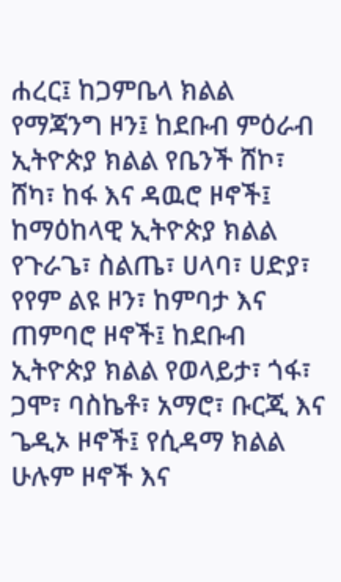ሐረር፤ ከጋምቤላ ክልል የማጃንግ ዞን፤ ከደቡብ ምዕራብ ኢትዮጵያ ክልል የቤንች ሸኮ፣ ሸካ፣ ከፋ እና ዳዉሮ ዞኖች፤ ከማዕከላዊ ኢትዮጵያ ክልል የጉራጌ፣ ስልጤ፣ ሀላባ፣ ሀድያ፣ የየም ልዩ ዞን፣ ከምባታ እና ጠምባሮ ዞኖች፤ ከደቡብ ኢትዮጵያ ክልል የወላይታ፣ ጎፋ፣ ጋሞ፣ ባስኬቶ፣ አማሮ፣ ቡርጂ እና ጌዲኦ ዞኖች፤ የሲዳማ ክልል ሁሉም ዞኖች እና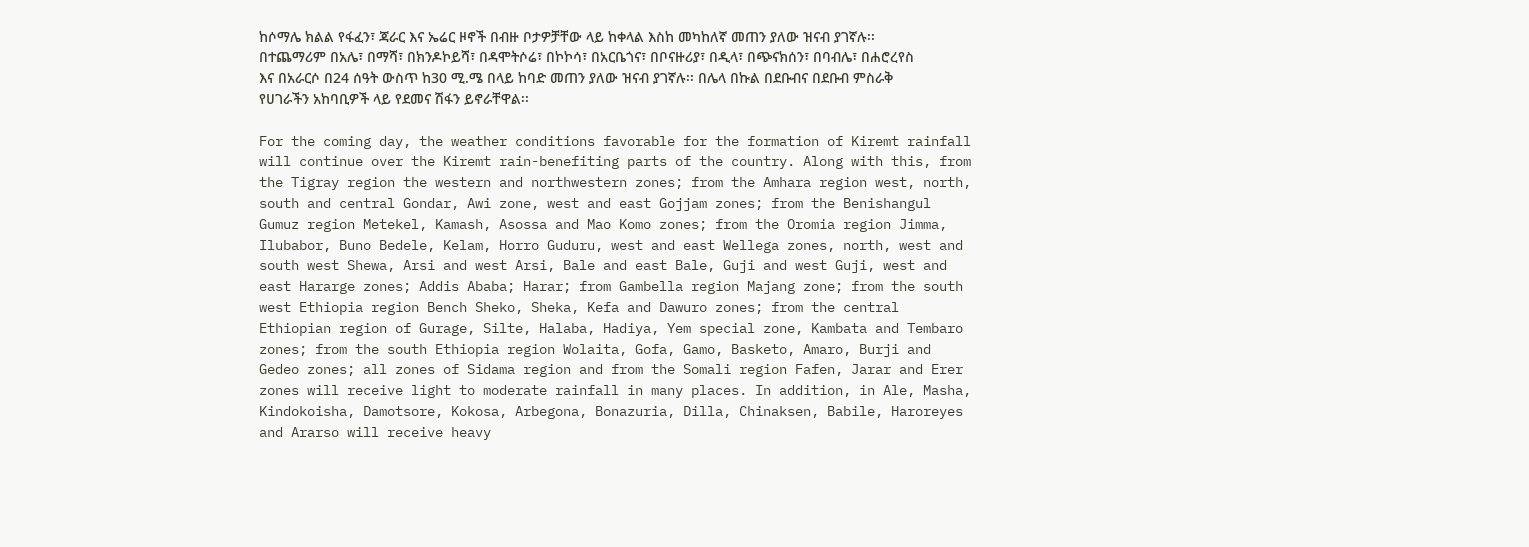ከሶማሌ ክልል የፋፈን፣ ጃራር እና ኤሬር ዞኖች በብዙ ቦታዎቻቸው ላይ ከቀላል እስከ መካከለኛ መጠን ያለው ዝናብ ያገኛሉ፡፡ በተጨማሪም በአሌ፣ በማሻ፣ በክንዶኮይሻ፣ በዳሞትሶሬ፣ በኮኮሳ፣ በአርቤጎና፣ በቦናዙሪያ፣ በዲላ፣ በጭናክሰን፣ በባብሌ፣ በሐሮረየስ እና በአራርሶ በ24 ሰዓት ውስጥ ከ30 ሚ.ሜ በላይ ከባድ መጠን ያለው ዝናብ ያገኛሉ፡፡ በሌላ በኩል በደቡብና በደቡብ ምስራቅ የሀገራችን አከባቢዎች ላይ የደመና ሽፋን ይኖራቸዋል፡፡

For the coming day, the weather conditions favorable for the formation of Kiremt rainfall will continue over the Kiremt rain-benefiting parts of the country. Along with this, from the Tigray region the western and northwestern zones; from the Amhara region west, north, south and central Gondar, Awi zone, west and east Gojjam zones; from the Benishangul Gumuz region Metekel, Kamash, Asossa and Mao Komo zones; from the Oromia region Jimma, Ilubabor, Buno Bedele, Kelam, Horro Guduru, west and east Wellega zones, north, west and south west Shewa, Arsi and west Arsi, Bale and east Bale, Guji and west Guji, west and east Hararge zones; Addis Ababa; Harar; from Gambella region Majang zone; from the south west Ethiopia region Bench Sheko, Sheka, Kefa and Dawuro zones; from the central Ethiopian region of Gurage, Silte, Halaba, Hadiya, Yem special zone, Kambata and Tembaro zones; from the south Ethiopia region Wolaita, Gofa, Gamo, Basketo, Amaro, Burji and Gedeo zones; all zones of Sidama region and from the Somali region Fafen, Jarar and Erer zones will receive light to moderate rainfall in many places. In addition, in Ale, Masha, Kindokoisha, Damotsore, Kokosa, Arbegona, Bonazuria, Dilla, Chinaksen, Babile, Haroreyes and Ararso will receive heavy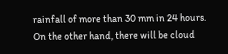rainfall of more than 30 mm in 24 hours. On the other hand, there will be cloud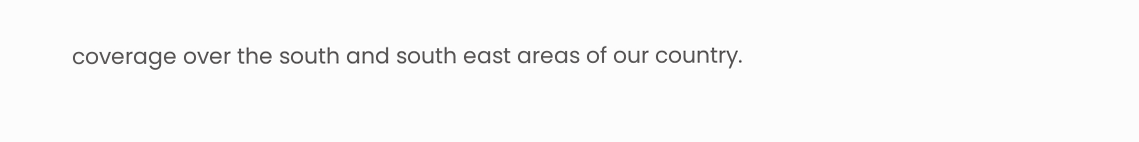coverage over the south and south east areas of our country.